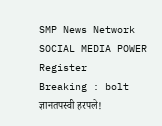SMP News Network
SOCIAL MEDIA POWER
Register
Breaking : bolt
ज्ञानतपस्वी हरपले!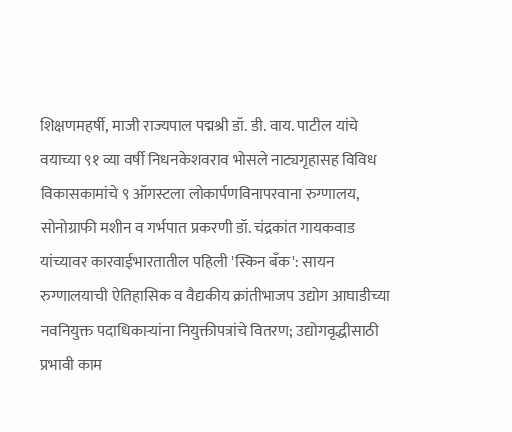शिक्षणमहर्षी, माजी राज्यपाल पद्मश्री डॉ. डी. वाय. पाटील यांचे वयाच्या ९१ व्या वर्षी निधनकेशवराव भोसले नाट्यगृहासह विविध विकासकामांचे ९ ऑगस्टला लोकार्पणविनापरवाना रुग्णालय, सोनोग्राफी मशीन व गर्भपात प्रकरणी डॉ. चंद्रकांत गायकवाड यांच्यावर कारवाईभारतातील पहिली 'स्किन बँक': सायन रुग्णालयाची ऐतिहासिक व वैद्यकीय क्रांतीभाजप उद्योग आघाडीच्या नवनियुक्त पदाधिकाऱ्यांना नियुक्तीपत्रांचे वितरण; उद्योगवृद्धीसाठी प्रभावी काम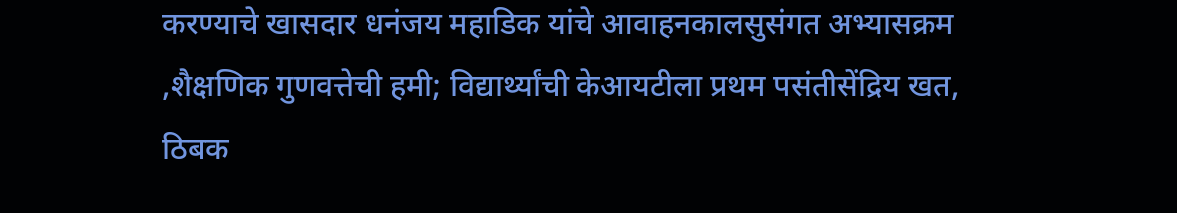करण्याचे खासदार धनंजय महाडिक यांचे आवाहनकालसुसंगत अभ्यासक्रम ,शैक्षणिक गुणवत्तेची हमी; विद्यार्थ्यांची केआयटीला प्रथम पसंतीसेंद्रिय खत, ठिबक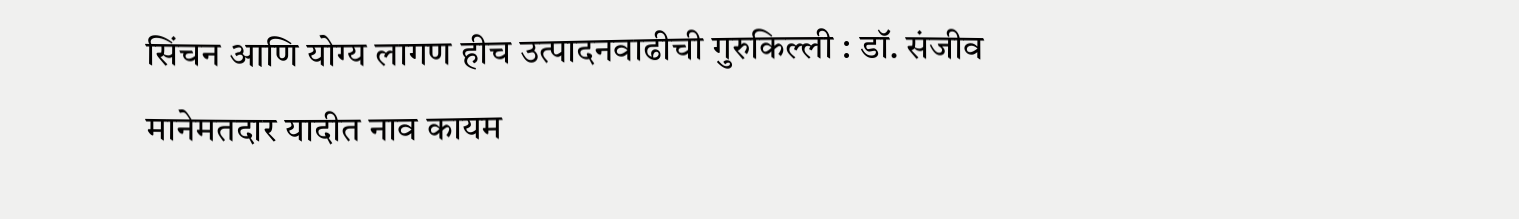सिंचन आणि योग्य लागण हीच उत्पादनवाढीची गुरुकिल्ली : डॉ. संजीव मानेमतदार यादीत नाव कायम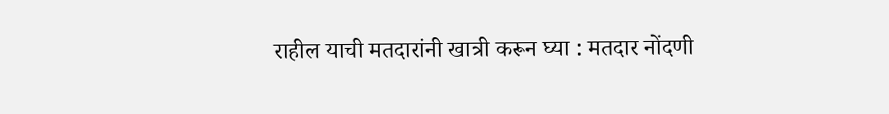राहील याची मतदारांनी खात्री करून घ्या : मतदार नोंदणी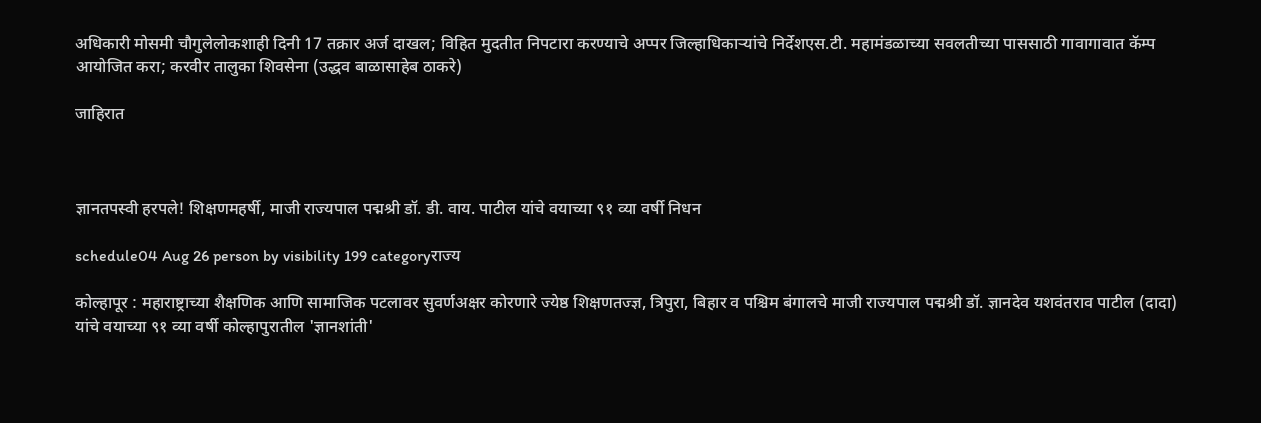अधिकारी मोसमी चौगुलेलोकशाही दिनी 17 तक्रार अर्ज दाखल; विहित मुदतीत निपटारा करण्याचे अप्पर जिल्हाधिकाऱ्यांचे निर्देशएस.टी. महामंडळाच्या सवलतीच्या पाससाठी गावागावात कॅम्प आयोजित करा; करवीर तालुका शिवसेना (उद्धव बाळासाहेब ठाकरे)

जाहिरात



ज्ञानतपस्वी हरपले! शिक्षणमहर्षी, माजी राज्यपाल पद्मश्री डॉ. डी. वाय. पाटील यांचे वयाच्या ९१ व्या वर्षी निधन

schedule04 Aug 26 person by visibility 199 categoryराज्य

कोल्हापूर : महाराष्ट्राच्या शैक्षणिक आणि सामाजिक पटलावर सुवर्णअक्षर कोरणारे ज्येष्ठ शिक्षणतज्ज्ञ, त्रिपुरा, बिहार व पश्चिम बंगालचे माजी राज्यपाल पद्मश्री डॉ. ज्ञानदेव यशवंतराव पाटील (दादा) यांचे वयाच्या ९१ व्या वर्षी कोल्हापुरातील 'ज्ञानशांती'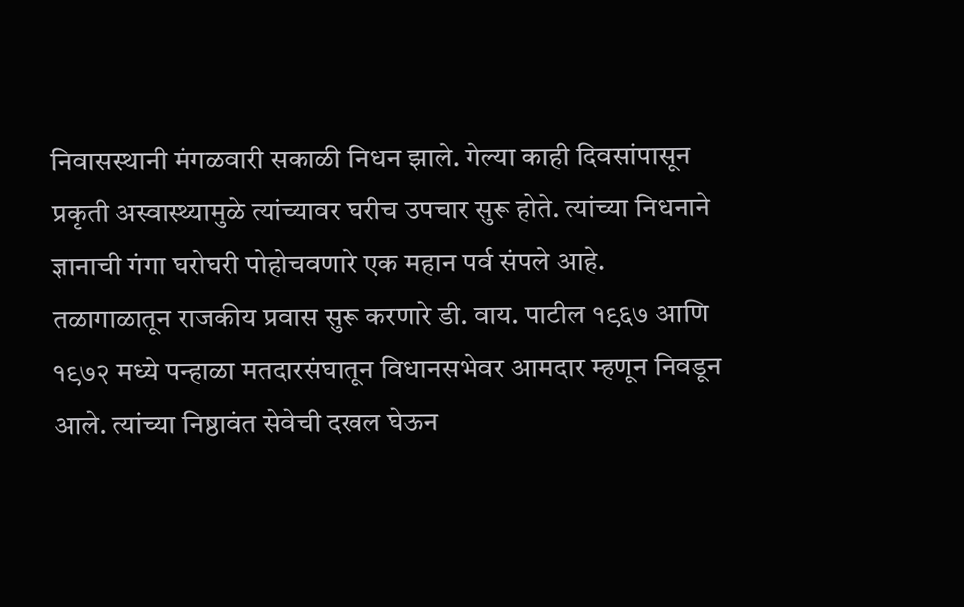निवासस्थानी मंगळवारी सकाळी निधन झाले. गेल्या काही दिवसांपासून प्रकृती अस्वास्थ्यामुळे त्यांच्यावर घरीच उपचार सुरू होते. त्यांच्या निधनाने ज्ञानाची गंगा घरोघरी पोहोचवणारे एक महान पर्व संपले आहे.
तळागाळातून राजकीय प्रवास सुरू करणारे डी. वाय. पाटील १९६७ आणि १९७२ मध्ये पन्हाळा मतदारसंघातून विधानसभेवर आमदार म्हणून निवडून आले. त्यांच्या निष्ठावंत सेवेची दखल घेऊन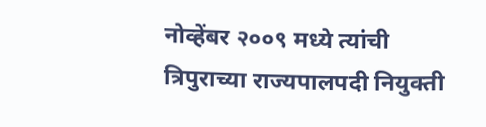नोव्हेंबर २००९ मध्ये त्यांची त्रिपुराच्या राज्यपालपदी नियुक्ती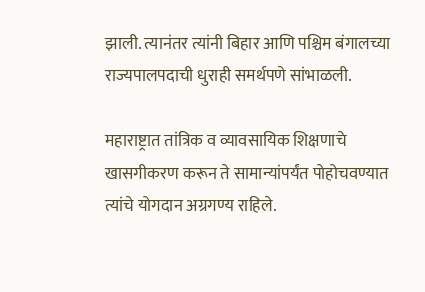झाली. त्यानंतर त्यांनी बिहार आणि पश्चिम बंगालच्या राज्यपालपदाची धुराही समर्थपणे सांभाळली.

महाराष्ट्रात तांत्रिक व व्यावसायिक शिक्षणाचे खासगीकरण करून ते सामान्यांपर्यंत पोहोचवण्यात त्यांचे योगदान अग्रगण्य राहिले.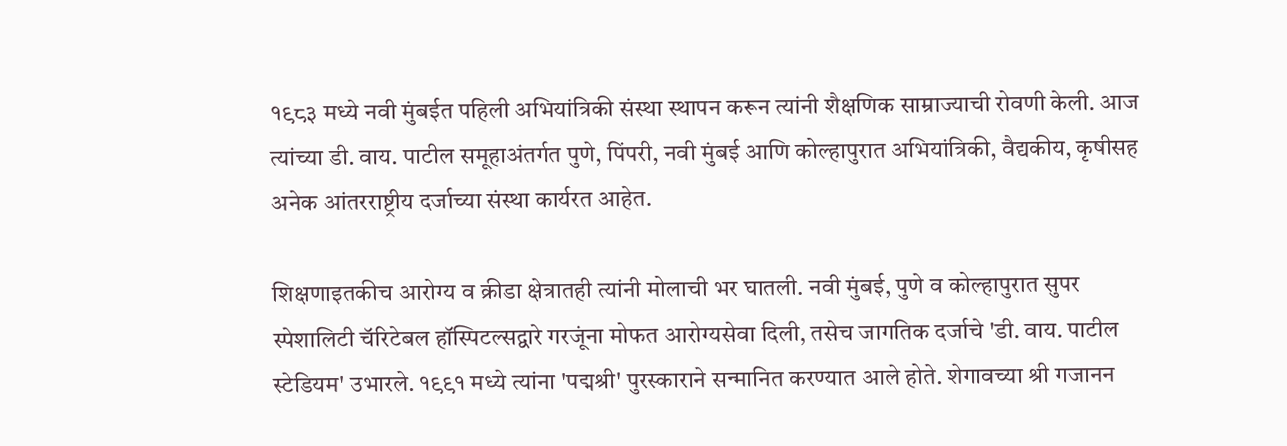१९८३ मध्ये नवी मुंबईत पहिली अभियांत्रिकी संस्था स्थापन करून त्यांनी शैक्षणिक साम्राज्याची रोवणी केली. आज त्यांच्या डी. वाय. पाटील समूहाअंतर्गत पुणे, पिंपरी, नवी मुंबई आणि कोल्हापुरात अभियांत्रिकी, वैद्यकीय, कृषीसह अनेक आंतरराष्ट्रीय दर्जाच्या संस्था कार्यरत आहेत.

शिक्षणाइतकीच आरोग्य व क्रीडा क्षेत्रातही त्यांनी मोलाची भर घातली. नवी मुंबई, पुणे व कोल्हापुरात सुपर स्पेशालिटी चॅरिटेबल हॉस्पिटल्सद्वारे गरजूंना मोफत आरोग्यसेवा दिली, तसेच जागतिक दर्जाचे 'डी. वाय. पाटील स्टेडियम' उभारले. १९९१ मध्ये त्यांना 'पद्मश्री' पुरस्काराने सन्मानित करण्यात आले होते. शेगावच्या श्री गजानन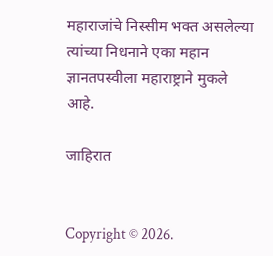महाराजांचे निस्सीम भक्त असलेल्या त्यांच्या निधनाने एका महान ज्ञानतपस्वीला महाराष्ट्राने मुकले आहे.

जाहिरात


Copyright © 2026.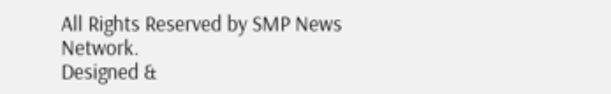All Rights Reserved by SMP News Network.
Designed &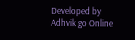Developed by Adhvik go Online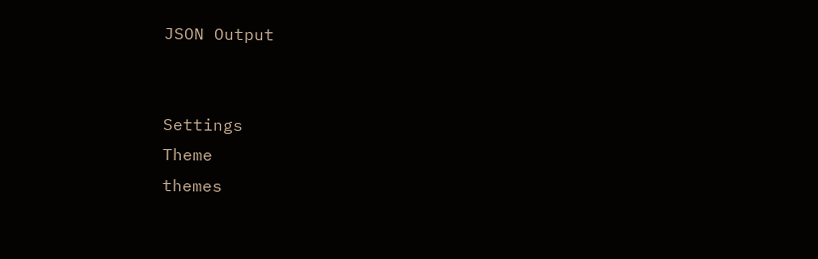JSON Output


Settings
Theme
themes